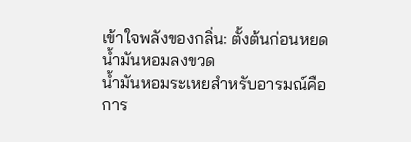เข้าใจพลังของกลิ่น: ตั้งต้นก่อนหยดน้ำมันหอมลงขวด
น้ำมันหอมระเหยสำหรับอารมณ์คือการ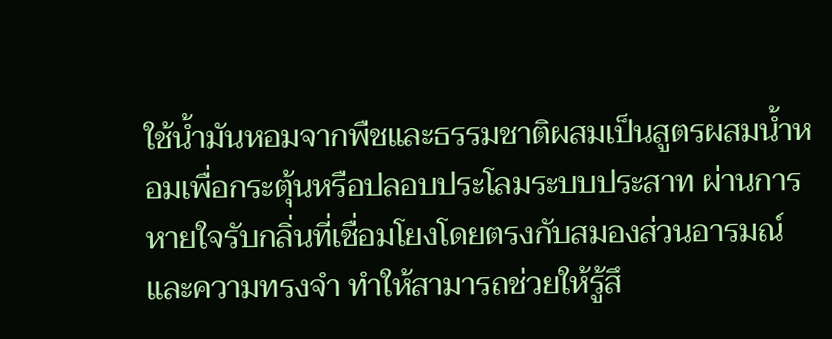ใช้น้ำมันหอมจากพืชและธรรมชาติผสมเป็นสูตรผสมน้ำหอมเพื่อกระตุ้นหรือปลอบประโลมระบบประสาท ผ่านการหายใจรับกลิ่นที่เชื่อมโยงโดยตรงกับสมองส่วนอารมณ์และความทรงจำ ทำให้สามารถช่วยให้รู้สึ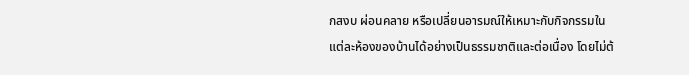กสงบ ผ่อนคลาย หรือเปลี่ยนอารมณ์ให้เหมาะกับกิจกรรมในแต่ละห้องของบ้านได้อย่างเป็นธรรมชาติและต่อเนื่อง โดยไม่ต้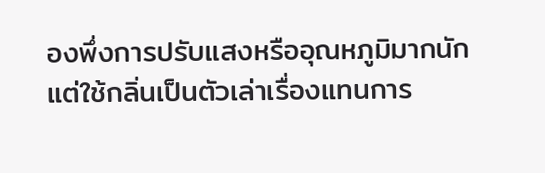องพึ่งการปรับแสงหรืออุณหภูมิมากนัก แต่ใช้กลิ่นเป็นตัวเล่าเรื่องแทนการ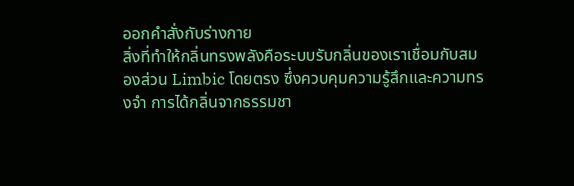ออกคำสั่งกับร่างกาย
สิ่งที่ทำให้กลิ่นทรงพลังคือระบบรับกลิ่นของเราเชื่อมกับสมองส่วน Limbic โดยตรง ซึ่งควบคุมความรู้สึกและความทรงจำ การได้กลิ่นจากธรรมชา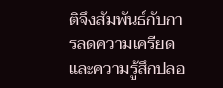ติจึงสัมพันธ์กับการลดความเครียดและความรู้สึกปลอ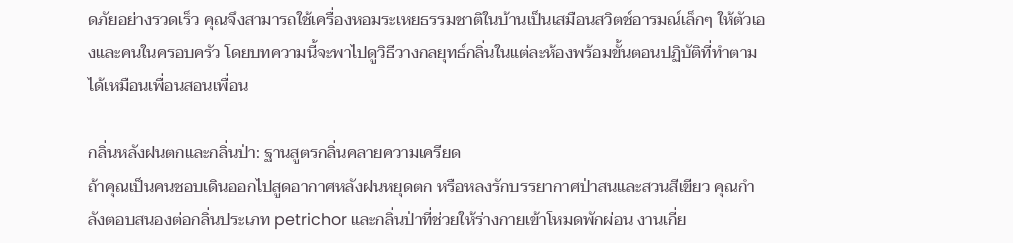ดภัยอย่างรวดเร็ว คุณจึงสามารถใช้เครื่องหอมระเหยธรรมชาติในบ้านเป็นเสมือนสวิตช์อารมณ์เล็กๆ ให้ตัวเองและคนในครอบครัว โดยบทความนี้จะพาไปดูวิธีวางกลยุทธ์กลิ่นในแต่ละห้องพร้อมขั้นตอนปฏิบัติที่ทำตามได้เหมือนเพื่อนสอนเพื่อน

กลิ่นหลังฝนตกและกลิ่นป่า: ฐานสูตรกลิ่นคลายความเครียด
ถ้าคุณเป็นคนชอบเดินออกไปสูดอากาศหลังฝนหยุดตก หรือหลงรักบรรยากาศป่าสนและสวนสีเขียว คุณกำลังตอบสนองต่อกลิ่นประเภท petrichor และกลิ่นป่าที่ช่วยให้ร่างกายเข้าโหมดพักผ่อน งานเกี่ย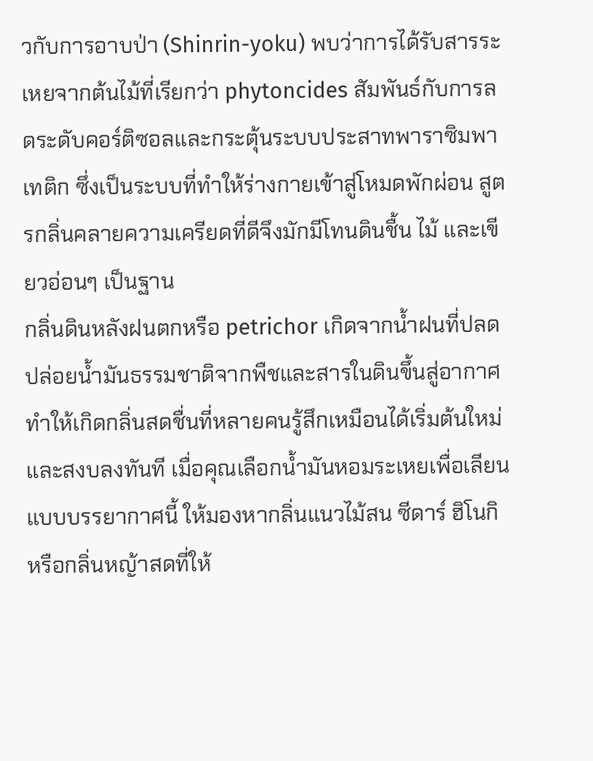วกับการอาบป่า (Shinrin-yoku) พบว่าการได้รับสารระเหยจากต้นไม้ที่เรียกว่า phytoncides สัมพันธ์กับการลดระดับคอร์ติซอลและกระตุ้นระบบประสาทพาราซิมพาเทติก ซึ่งเป็นระบบที่ทำให้ร่างกายเข้าสู่โหมดพักผ่อน สูตรกลิ่นคลายความเครียดที่ดีจึงมักมีโทนดินชื้น ไม้ และเขียวอ่อนๆ เป็นฐาน
กลิ่นดินหลังฝนตกหรือ petrichor เกิดจากน้ำฝนที่ปลดปล่อยน้ำมันธรรมชาติจากพืชและสารในดินขึ้นสู่อากาศ ทำให้เกิดกลิ่นสดชื่นที่หลายคนรู้สึกเหมือนได้เริ่มต้นใหม่และสงบลงทันที เมื่อคุณเลือกน้ำมันหอมระเหยเพื่อเลียนแบบบรรยากาศนี้ ให้มองหากลิ่นแนวไม้สน ซีดาร์ ฮิโนกิ หรือกลิ่นหญ้าสดที่ให้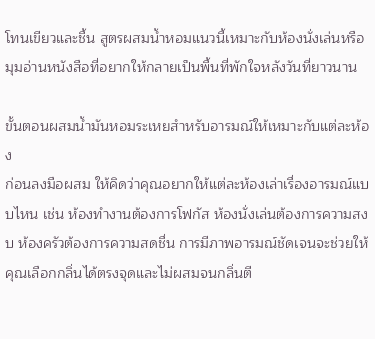โทนเขียวและชื้น สูตรผสมน้ำหอมแนวนี้เหมาะกับห้องนั่งเล่นหรือมุมอ่านหนังสือที่อยากให้กลายเป็นพื้นที่พักใจหลังวันที่ยาวนาน

ขั้นตอนผสมน้ำมันหอมระเหยสำหรับอารมณ์ให้เหมาะกับแต่ละห้อง
ก่อนลงมือผสม ให้คิดว่าคุณอยากให้แต่ละห้องเล่าเรื่องอารมณ์แบบไหน เช่น ห้องทำงานต้องการโฟกัส ห้องนั่งเล่นต้องการความสงบ ห้องครัวต้องการความสดชื่น การมีภาพอารมณ์ชัดเจนจะช่วยให้คุณเลือกกลิ่นได้ตรงจุดและไม่ผสมจนกลิ่นตี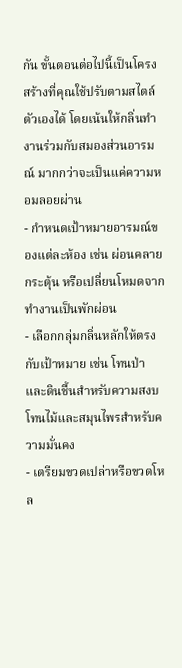กัน ขั้นตอนต่อไปนี้เป็นโครงสร้างที่คุณใช้ปรับตามสไตล์ตัวเองได้ โดยเน้นให้กลิ่นทำงานร่วมกับสมองส่วนอารมณ์ มากกว่าจะเป็นแค่ความหอมลอยผ่าน
- กำหนดเป้าหมายอารมณ์ของแต่ละห้อง เช่น ผ่อนคลาย กระตุ้น หรือเปลี่ยนโหมดจากทำงานเป็นพักผ่อน
- เลือกกลุ่มกลิ่นหลักให้ตรงกับเป้าหมาย เช่น โทนป่าและดินชื้นสำหรับความสงบ โทนไม้และสมุนไพรสำหรับความมั่นคง
- เตรียมขวดเปล่าหรือขวดโหล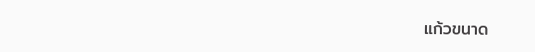แก้วขนาด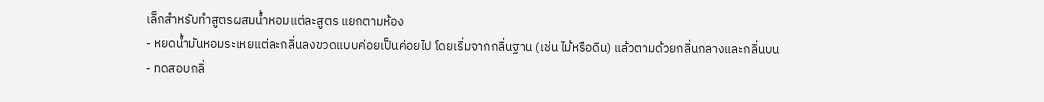เล็กสำหรับทำสูตรผสมน้ำหอมแต่ละสูตร แยกตามห้อง
- หยดน้ำมันหอมระเหยแต่ละกลิ่นลงขวดแบบค่อยเป็นค่อยไป โดยเริ่มจากกลิ่นฐาน (เช่น ไม้หรือดิน) แล้วตามด้วยกลิ่นกลางและกลิ่นบน
- ทดสอบกลิ่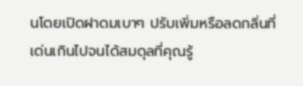นโดยเปิดฝาดมเบาๆ ปรับเพิ่มหรือลดกลิ่นที่เด่นเกินไปจนได้สมดุลที่คุณรู้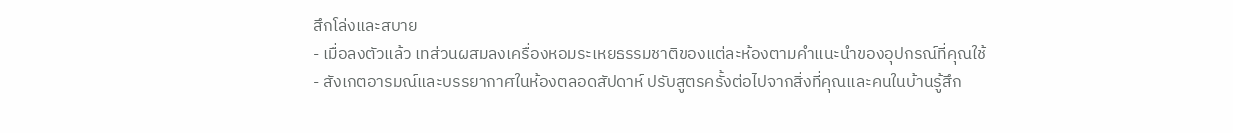สึกโล่งและสบาย
- เมื่อลงตัวแล้ว เทส่วนผสมลงเครื่องหอมระเหยธรรมชาติของแต่ละห้องตามคำแนะนำของอุปกรณ์ที่คุณใช้
- สังเกตอารมณ์และบรรยากาศในห้องตลอดสัปดาห์ ปรับสูตรครั้งต่อไปจากสิ่งที่คุณและคนในบ้านรู้สึก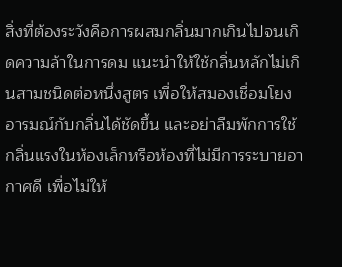สิ่งที่ต้องระวังคือการผสมกลิ่นมากเกินไปจนเกิดความล้าในการดม แนะนำให้ใช้กลิ่นหลักไม่เกินสามชนิดต่อหนึ่งสูตร เพื่อให้สมองเชื่อมโยงอารมณ์กับกลิ่นได้ชัดขึ้น และอย่าลืมพักการใช้กลิ่นแรงในห้องเล็กหรือห้องที่ไม่มีการระบายอากาศดี เพื่อไม่ให้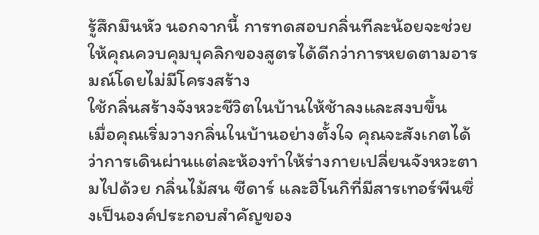รู้สึกมึนหัว นอกจากนี้ การทดสอบกลิ่นทีละน้อยจะช่วยให้คุณควบคุมบุคลิกของสูตรได้ดีกว่าการหยดตามอารมณ์โดยไม่มีโครงสร้าง
ใช้กลิ่นสร้างจังหวะชีวิตในบ้านให้ช้าลงและสงบขึ้น
เมื่อคุณเริ่มวางกลิ่นในบ้านอย่างตั้งใจ คุณจะสังเกตได้ว่าการเดินผ่านแต่ละห้องทำให้ร่างกายเปลี่ยนจังหวะตามไปด้วย กลิ่นไม้สน ซีดาร์ และฮิโนกิที่มีสารเทอร์พีนซึ่งเป็นองค์ประกอบสำคัญของ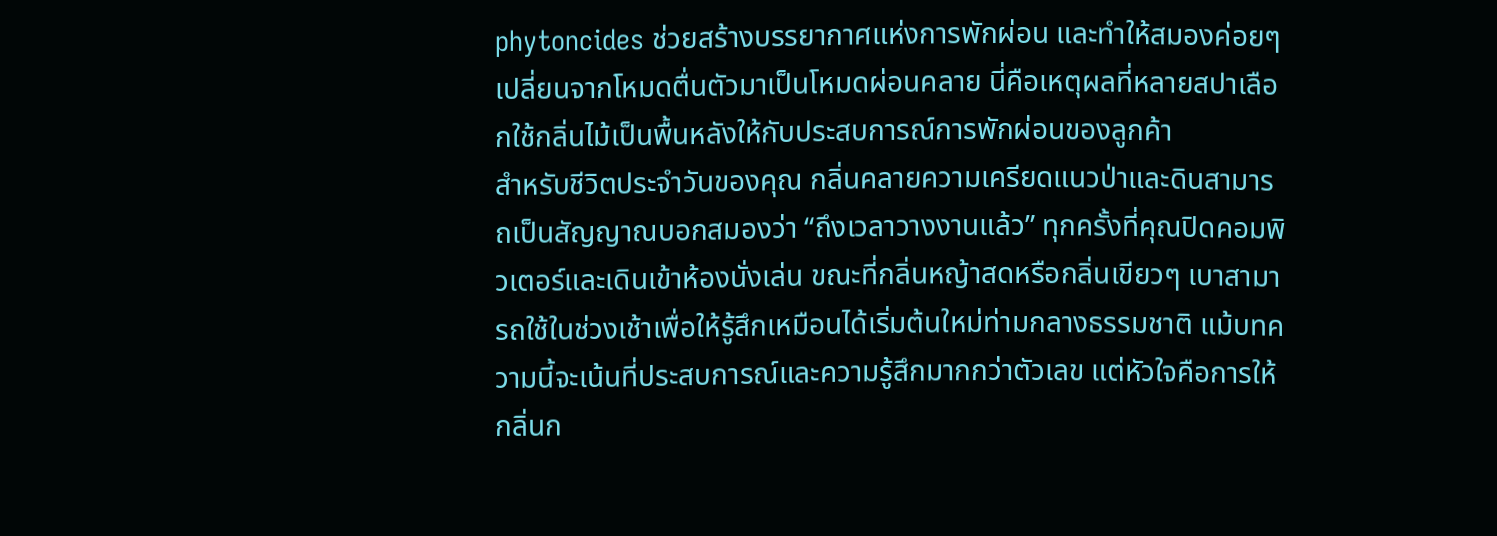phytoncides ช่วยสร้างบรรยากาศแห่งการพักผ่อน และทำให้สมองค่อยๆ เปลี่ยนจากโหมดตื่นตัวมาเป็นโหมดผ่อนคลาย นี่คือเหตุผลที่หลายสปาเลือกใช้กลิ่นไม้เป็นพื้นหลังให้กับประสบการณ์การพักผ่อนของลูกค้า
สำหรับชีวิตประจำวันของคุณ กลิ่นคลายความเครียดแนวป่าและดินสามารถเป็นสัญญาณบอกสมองว่า “ถึงเวลาวางงานแล้ว” ทุกครั้งที่คุณปิดคอมพิวเตอร์และเดินเข้าห้องนั่งเล่น ขณะที่กลิ่นหญ้าสดหรือกลิ่นเขียวๆ เบาสามารถใช้ในช่วงเช้าเพื่อให้รู้สึกเหมือนได้เริ่มต้นใหม่ท่ามกลางธรรมชาติ แม้บทความนี้จะเน้นที่ประสบการณ์และความรู้สึกมากกว่าตัวเลข แต่หัวใจคือการให้กลิ่นก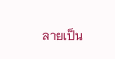ลายเป็น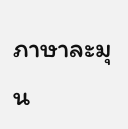ภาษาละมุน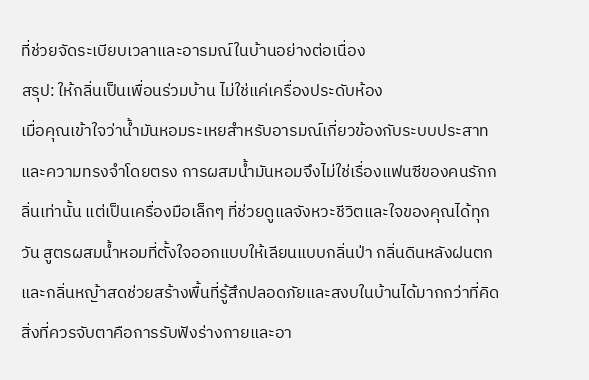ที่ช่วยจัดระเบียบเวลาและอารมณ์ในบ้านอย่างต่อเนื่อง
สรุป: ให้กลิ่นเป็นเพื่อนร่วมบ้าน ไม่ใช่แค่เครื่องประดับห้อง
เมื่อคุณเข้าใจว่าน้ำมันหอมระเหยสำหรับอารมณ์เกี่ยวข้องกับระบบประสาทและความทรงจำโดยตรง การผสมน้ำมันหอมจึงไม่ใช่เรื่องแฟนซีของคนรักกลิ่นเท่านั้น แต่เป็นเครื่องมือเล็กๆ ที่ช่วยดูแลจังหวะชีวิตและใจของคุณได้ทุกวัน สูตรผสมน้ำหอมที่ตั้งใจออกแบบให้เลียนแบบกลิ่นป่า กลิ่นดินหลังฝนตก และกลิ่นหญ้าสดช่วยสร้างพื้นที่รู้สึกปลอดภัยและสงบในบ้านได้มากกว่าที่คิด
สิ่งที่ควรจับตาคือการรับฟังร่างกายและอา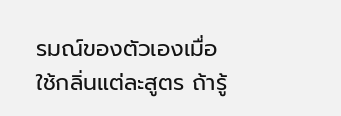รมณ์ของตัวเองเมื่อใช้กลิ่นแต่ละสูตร ถ้ารู้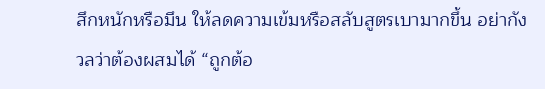สึกหนักหรือมึน ให้ลดความเข้มหรือสลับสูตรเบามากขึ้น อย่ากังวลว่าต้องผสมได้ “ถูกต้อ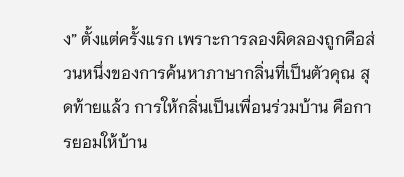ง” ตั้งแต่ครั้งแรก เพราะการลองผิดลองถูกคือส่วนหนึ่งของการค้นหาภาษากลิ่นที่เป็นตัวคุณ สุดท้ายแล้ว การให้กลิ่นเป็นเพื่อนร่วมบ้าน คือการยอมให้บ้าน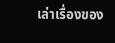เล่าเรื่องของ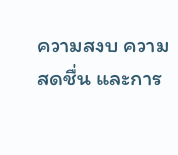ความสงบ ความสดชื่น และการ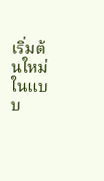เริ่มต้นใหม่ในแบบ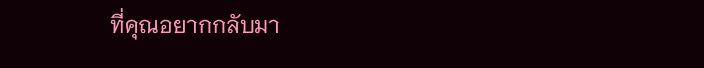ที่คุณอยากกลับมา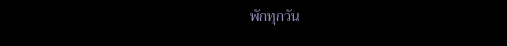พักทุกวัน